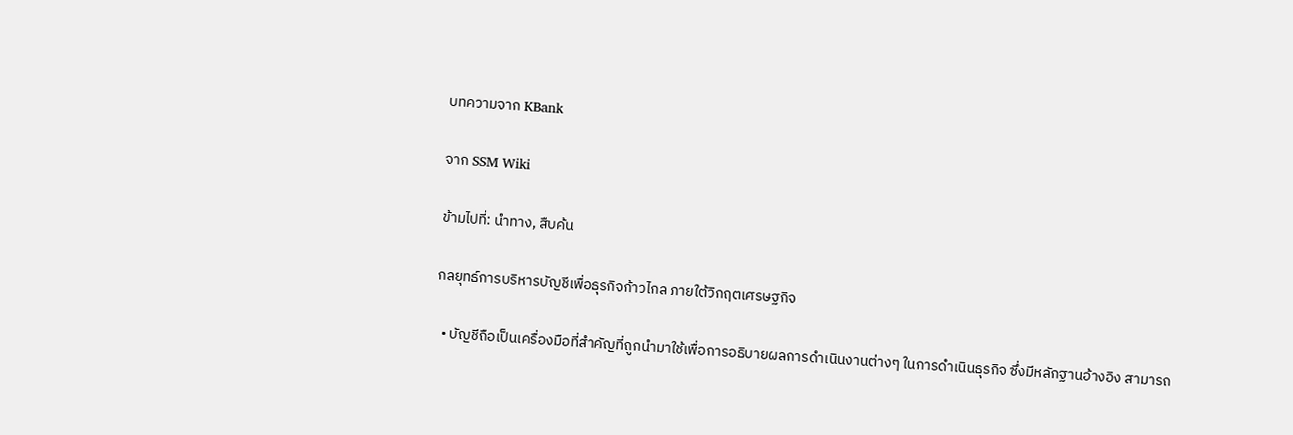บทความจาก KBank

จาก SSM Wiki

ข้ามไปที่: นำทาง, สืบค้น

กลยุทธ์การบริหารบัญชีเพื่อธุรกิจก้าวไกล ภายใต้วิกฤตเศรษฐกิจ

  • บัญชีถือเป็นเครื่องมือที่สำคัญที่ถูกนำมาใช้เพื่อการอธิบายผลการดำเนินงานต่างๆ ในการดำเนินธุรกิจ ซึ่งมีหลักฐานอ้างอิง สามารถ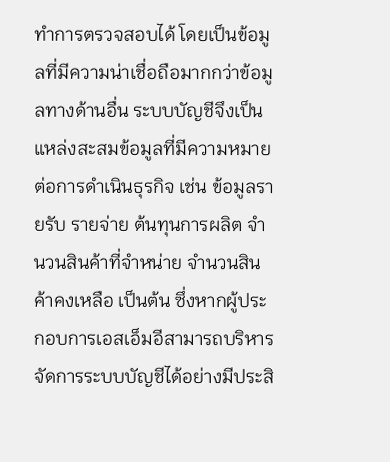ทำการตรวจสอบได้ โดยเป็นข้อมูลที่มีความน่าเชื่อถือมากกว่าข้อมูลทางด้านอื่น ระบบบัญชีจึงเป็นแหล่งสะสมข้อมูลที่มีความหมายต่อการดำเนินธุรกิจ เช่น ข้อมูลรายรับ รายจ่าย ต้นทุนการผลิต จำนวนสินค้าที่จำหน่าย จำนวนสินค้าคงเหลือ เป็นต้น ซึ่งหากผู้ประกอบการเอสเอ็มอีสามารถบริหารจัดการระบบบัญชีได้อย่างมีประสิ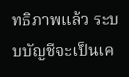ทธิภาพแล้ว ระบบบัญชีจะเป็นเค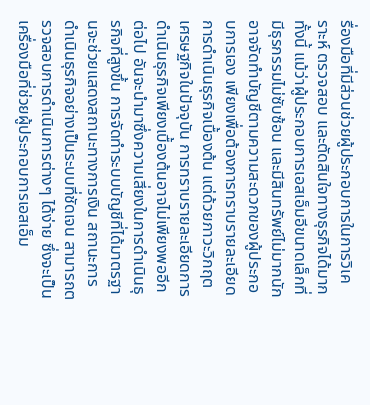รื่องมือที่มีส่วนช่วยผู้ประกอบการในการวิเคราะห์ ตรวจสอบ และตัดสินใจทางธุรกิจได้มาก ทั้งนี้ แม้ว่าผู้ประกอบการเอสเอ็มอีขนาดเล็กที่มีธุรกรรมไม่ซับซ้อน และมีสินทรัพย์ไม่มากนัก อาจจัดทำบัญชีตามความสะดวกของผู้ประกอบการเอง เพียงเพื่อต้องการทราบรายละเอียดการดำเนินธุรกิจเบื้องต้น แต่ด้วยภาวะวิกฤตเศรษฐกิจในปัจจุบัน การทราบรายละเอียดการดำเนินธุรกิจเพียงเบื้องต้นอาจไม่เพียงพออีกต่อไป อันจะนำมาซึ่งความเสี่ยงในการดำเนินธุรกิจที่สูงขึ้น การจัดทำระบบบัญชีที่ได้มาตรฐานจะช่วยแสดงสถานะทางการเงิน สถานะการดำเนินธุรกิจอย่างเป็นระบบที่ชัดเจน สามารถตรวจสอบการดำเนินการต่างๆ ได้ง่าย ซึ่งจะเป็นเครื่องมือที่ช่วยผู้ประกอบการเอสเอ็ม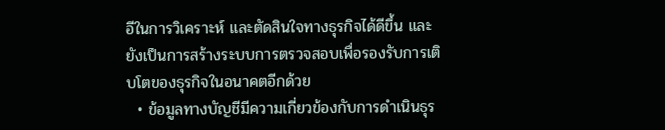อีในการวิเคราะห์ และตัดสินใจทางธุรกิจได้ดีขึ้น และยังเป็นการสร้างระบบการตรวจสอบเพื่อรองรับการเติบโตของธุรกิจในอนาคตอีกด้วย
  • ข้อมูลทางบัญชีมีความเกี่ยวข้องกับการดำเนินธุร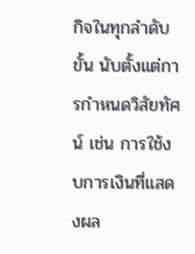กิจในทุกลำดับขั้น นับตั้งแต่การกำหนดวิสัยทัศน์ เช่น การใช้งบการเงินที่แสดงผล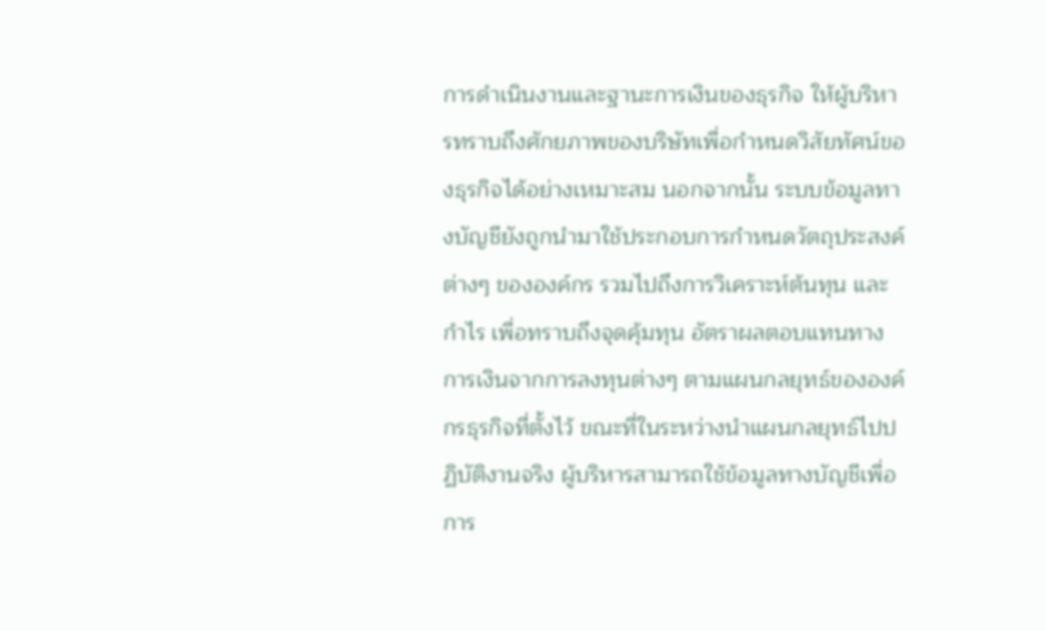การดำเนินงานและฐานะการเงินของธุรกิจ ให้ผู้บริหารทราบถึงศักยภาพของบริษัทเพื่อกำหนดวิสัยทัศน์ของธุรกิจได้อย่างเหมาะสม นอกจากนั้น ระบบข้อมูลทางบัญชียังถูกนำมาใช้ประกอบการกำหนดวัตถุประสงค์ต่างๆ ขององค์กร รวมไปถึงการวิเคราะห์ต้นทุน และกำไร เพื่อทราบถึงจุดคุ้มทุน อัตราผลตอบแทนทางการเงินจากการลงทุนต่างๆ ตามแผนกลยุทธ์ขององค์กรธุรกิจที่ตั้งไว้ ขณะที่ในระหว่างนำแผนกลยุทธ์ไปปฏิบัติงานจริง ผู้บริหารสามารถใช้ข้อมูลทางบัญชีเพื่อการ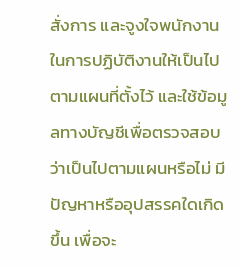สั่งการ และจูงใจพนักงานในการปฏิบัติงานให้เป็นไปตามแผนที่ตั้งไว้ และใช้ข้อมูลทางบัญชีเพื่อตรวจสอบว่าเป็นไปตามแผนหรือไม่ มีปัญหาหรืออุปสรรคใดเกิดขึ้น เพื่อจะ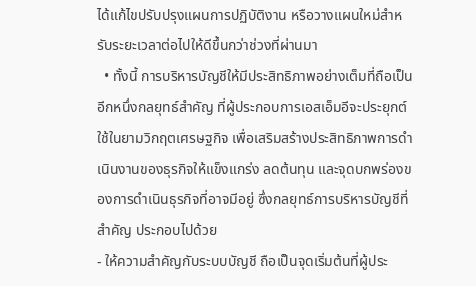ได้แก้ไขปรับปรุงแผนการปฏิบัติงาน หรือวางแผนใหม่สำหรับระยะเวลาต่อไปให้ดีขึ้นกว่าช่วงที่ผ่านมา
  • ทั้งนี้ การบริหารบัญชีให้มีประสิทธิภาพอย่างเต็มที่ถือเป็นอีกหนึ่งกลยุทธ์สำคัญ ที่ผู้ประกอบการเอสเอ็มอีจะประยุกต์ใช้ในยามวิกฤตเศรษฐกิจ เพื่อเสริมสร้างประสิทธิภาพการดำเนินงานของธุรกิจให้แข็งแกร่ง ลดต้นทุน และจุดบกพร่องของการดำเนินธุรกิจที่อาจมีอยู่ ซึ่งกลยุทธ์การบริหารบัญชีที่สำคัญ ประกอบไปด้วย
- ให้ความสำคัญกับระบบบัญชี ถือเป็นจุดเริ่มต้นที่ผู้ประ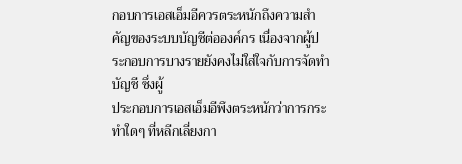กอบการเอสเอ็มอีควรตระหนักถึงความสำคัญของระบบบัญชีต่อองค์กร เนื่องจากผู้ประกอบการบางรายยังคงไม่ใส่ใจกับการจัดทำบัญชี ซึ่งผู้
ประกอบการเอสเอ็มอีพึงตระหนักว่าการกระทำใดๆ ที่หลีกเลี่ยงกา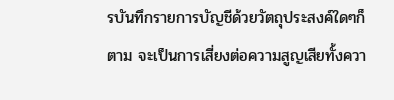รบันทึกรายการบัญชีด้วยวัตถุประสงค์ใดๆก็ตาม จะเป็นการเสี่ยงต่อความสูญเสียทั้งควา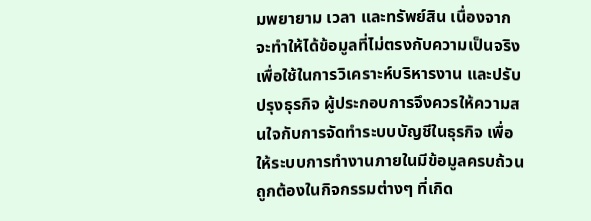มพยายาม เวลา และทรัพย์สิน เนื่องจากจะทำให้ได้ข้อมูลที่ไม่ตรงกับความเป็นจริงเพื่อใช้ในการวิเคราะห์บริหารงาน และปรับปรุงธุรกิจ ผู้ประกอบการจึงควรให้ความสนใจกับการจัดทำระบบบัญชีในธุรกิจ เพื่อให้ระบบการทำงานภายในมีข้อมูลครบถ้วนถูกต้องในกิจกรรมต่างๆ ที่เกิด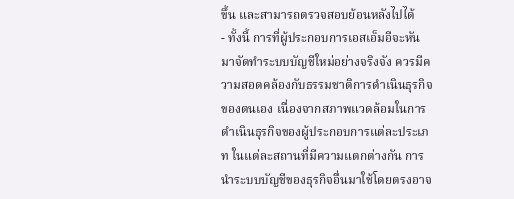ขึ้น และสามารถตรวจสอบย้อนหลังไปได้
- ทั้งนี้ การที่ผู้ประกอบการเอสเอ็มอีจะหันมาจัดทำระบบบัญชีใหม่อย่างจริงจัง ควรมีความสอดคล้องกับธรรมชาติการดำเนินธุรกิจของตนเอง เนื่องจากสภาพแวดล้อมในการดำเนินธุรกิจของผู้ประกอบการแต่ละประเภท ในแต่ละสถานที่มีความแตกต่างกัน การนำระบบบัญชีของธุรกิจอื่นมาใช้โดยตรงอาจ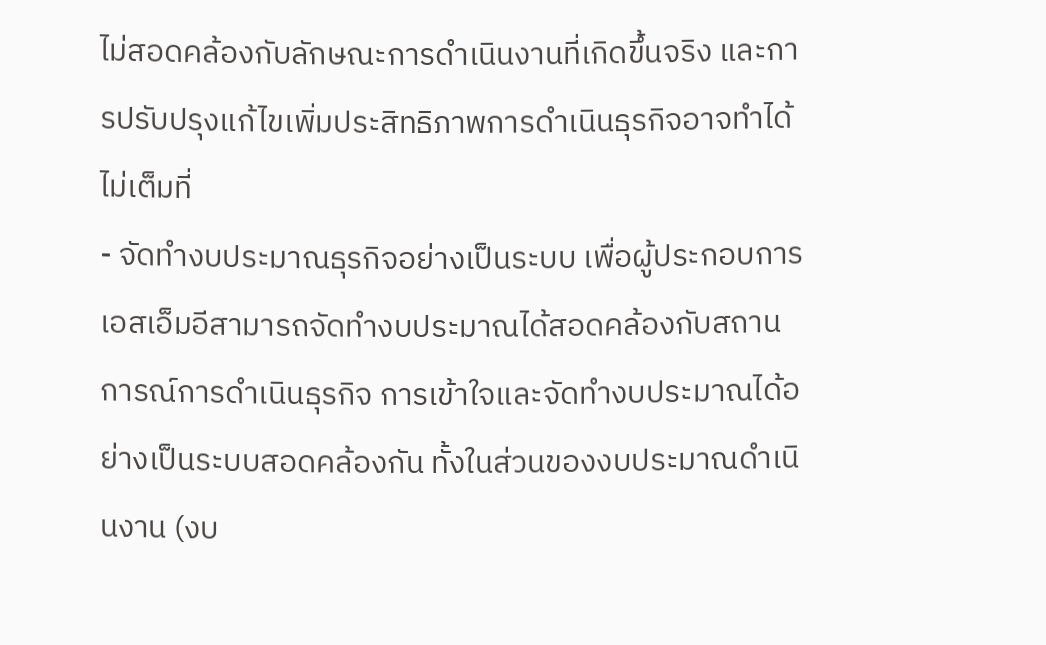ไม่สอดคล้องกับลักษณะการดำเนินงานที่เกิดขึ้นจริง และการปรับปรุงแก้ไขเพิ่มประสิทธิภาพการดำเนินธุรกิจอาจทำได้ไม่เต็มที่
- จัดทำงบประมาณธุรกิจอย่างเป็นระบบ เพื่อผู้ประกอบการเอสเอ็มอีสามารถจัดทำงบประมาณได้สอดคล้องกับสถานการณ์การดำเนินธุรกิจ การเข้าใจและจัดทำงบประมาณได้อย่างเป็นระบบสอดคล้องกัน ทั้งในส่วนของงบประมาณดำเนินงาน (งบ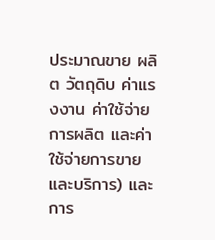ประมาณขาย ผลิต วัตถุดิบ ค่าแรงงาน ค่าใช้จ่ายการผลิต และค่าใช้จ่ายการขายและบริการ) และการ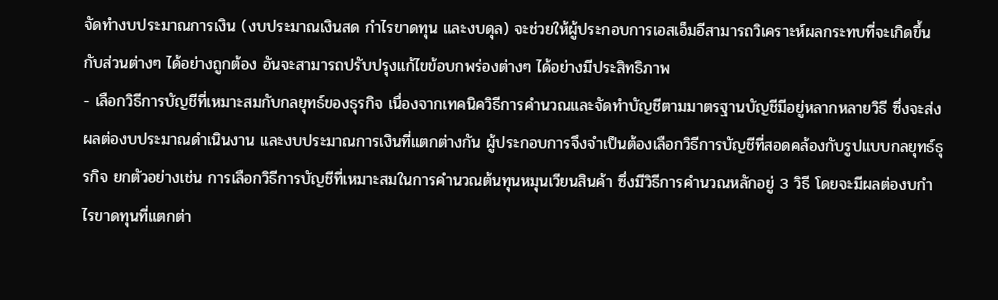จัดทำงบประมาณการเงิน (งบประมาณเงินสด กำไรขาดทุน และงบดุล) จะช่วยให้ผู้ประกอบการเอสเอ็มอีสามารถวิเคราะห์ผลกระทบที่จะเกิดขึ้นกับส่วนต่างๆ ได้อย่างถูกต้อง อันจะสามารถปรับปรุงแก้ไขข้อบกพร่องต่างๆ ได้อย่างมีประสิทธิภาพ
- เลือกวิธีการบัญชีที่เหมาะสมกับกลยุทธ์ของธุรกิจ เนื่องจากเทคนิควิธีการคำนวณและจัดทำบัญชีตามมาตรฐานบัญชีมีอยู่หลากหลายวิธี ซึ่งจะส่งผลต่องบประมาณดำเนินงาน และงบประมาณการเงินที่แตกต่างกัน ผู้ประกอบการจึงจำเป็นต้องเลือกวิธีการบัญชีที่สอดคล้องกับรูปแบบกลยุทธ์ธุรกิจ ยกตัวอย่างเช่น การเลือกวิธีการบัญชีที่เหมาะสมในการคำนวณต้นทุนหมุนเวียนสินค้า ซึ่งมีวิธีการคำนวณหลักอยู่ 3 วิธี โดยจะมีผลต่องบกำไรขาดทุนที่แตกต่า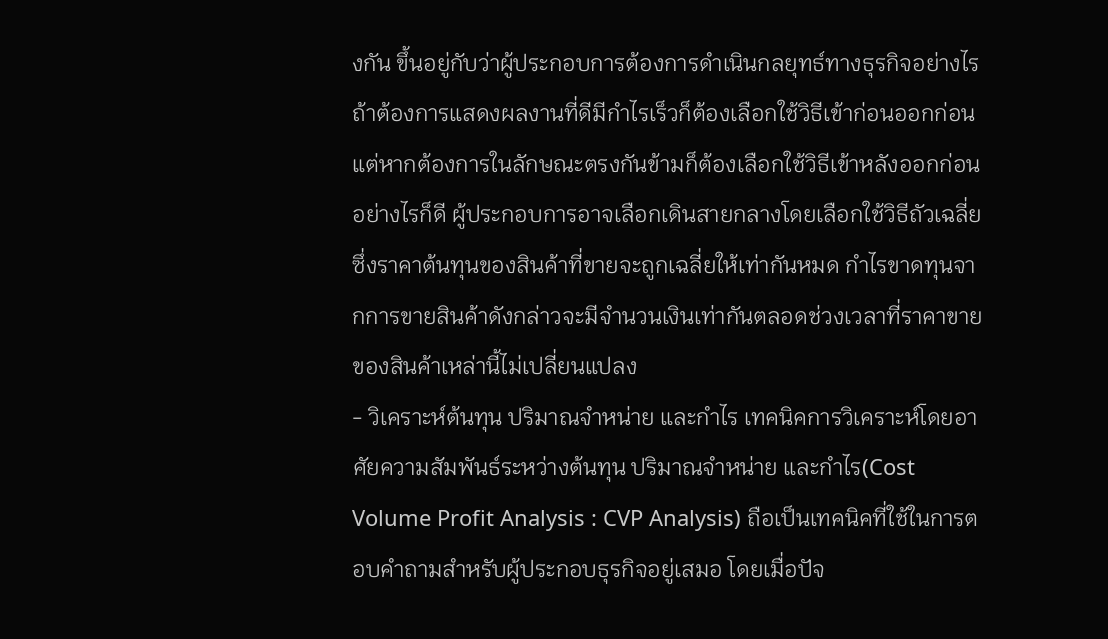งกัน ขึ้นอยู่กับว่าผู้ประกอบการต้องการดำเนินกลยุทธ์ทางธุรกิจอย่างไร ถ้าต้องการแสดงผลงานที่ดีมีกำไรเร็วก็ต้องเลือกใช้วิธีเข้าก่อนออกก่อน แต่หากต้องการในลักษณะตรงกันข้ามก็ต้องเลือกใช้วิธีเข้าหลังออกก่อน อย่างไรก็ดี ผู้ประกอบการอาจเลือกเดินสายกลางโดยเลือกใช้วิธีถัวเฉลี่ย ซึ่งราคาต้นทุนของสินค้าที่ขายจะถูกเฉลี่ยให้เท่ากันหมด กำไรขาดทุนจากการขายสินค้าดังกล่าวจะมีจำนวนเงินเท่ากันตลอดช่วงเวลาที่ราคาขายของสินค้าเหล่านี้ไม่เปลี่ยนแปลง
- วิเคราะห์ต้นทุน ปริมาณจำหน่าย และกำไร เทคนิคการวิเคราะห์โดยอาศัยความสัมพันธ์ระหว่างต้นทุน ปริมาณจำหน่าย และกำไร(Cost Volume Profit Analysis : CVP Analysis) ถือเป็นเทคนิคที่ใช้ในการตอบคำถามสำหรับผู้ประกอบธุรกิจอยู่เสมอ โดยเมื่อปัจ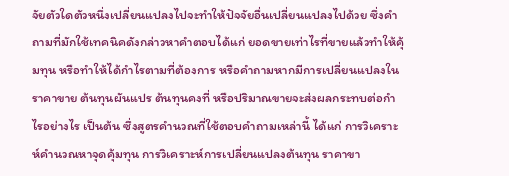จัยตัวใดตัวหนึ่งเปลี่ยนแปลงไปจะทำให้ปัจจัยอื่นเปลี่ยนแปลงไปด้วย ซึ่งคำถามที่มักใช้เทคนิคดังกล่าวหาคำตอบได้แก่ ยอดขายเท่าไรที่ขายแล้วทำให้คุ้มทุน หรือทำให้ได้กำไรตามที่ต้องการ หรือคำถามหากมีการเปลี่ยนแปลงในราคาขาย ต้นทุนผันแปร ต้นทุนคงที่ หรือปริมาณขายจะส่งผลกระทบต่อกำไรอย่างไร เป็นต้น ซึ่งสูตรคำนวณที่ใช้ตอบคำถามเหล่านี้ ได้แก่ การวิเคราะห์คำนวณหาจุดคุ้มทุน การวิเคราะห์การเปลี่ยนแปลงต้นทุน ราคาขา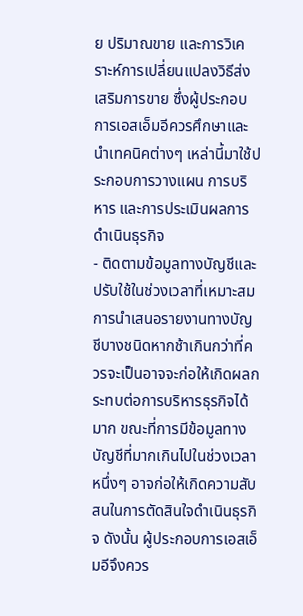ย ปริมาณขาย และการวิเคราะห์การเปลี่ยนแปลงวิธีส่งเสริมการขาย ซึ่งผู้ประกอบการเอสเอ็มอีควรศึกษาและนำเทคนิคต่างๆ เหล่านี้มาใช้ประกอบการวางแผน การบริหาร และการประเมินผลการดำเนินธุรกิจ
- ติดตามข้อมูลทางบัญชีและปรับใช้ในช่วงเวลาที่เหมาะสม การนำเสนอรายงานทางบัญชีบางชนิดหากช้าเกินกว่าที่ควรจะเป็นอาจจะก่อให้เกิดผลกระทบต่อการบริหารธุรกิจได้มาก ขณะที่การมีข้อมูลทางบัญชีที่มากเกินไปในช่วงเวลาหนึ่งๆ อาจก่อให้เกิดความสับสนในการตัดสินใจดำเนินธุรกิจ ดังนั้น ผู้ประกอบการเอสเอ็มอีจึงควร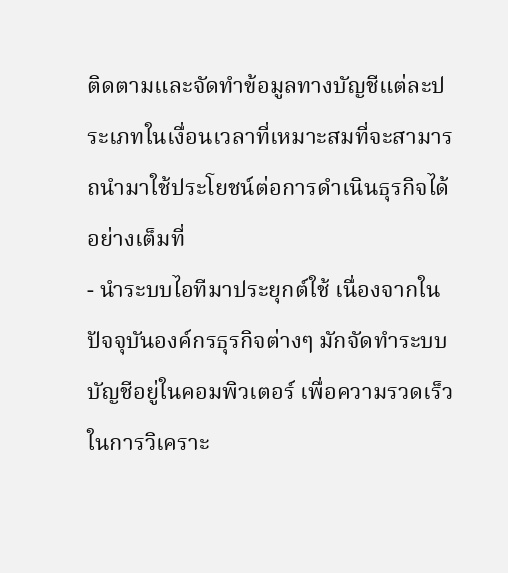ติดตามและจัดทำข้อมูลทางบัญชีแต่ละประเภทในเงื่อนเวลาที่เหมาะสมที่จะสามารถนำมาใช้ประโยชน์ต่อการดำเนินธุรกิจได้อย่างเต็มที่
- นำระบบไอทีมาประยุกต์ใช้ เนื่องจากในปัจจุบันองค์กรธุรกิจต่างๆ มักจัดทำระบบบัญชีอยู่ในคอมพิวเตอร์ เพื่อความรวดเร็วในการวิเคราะ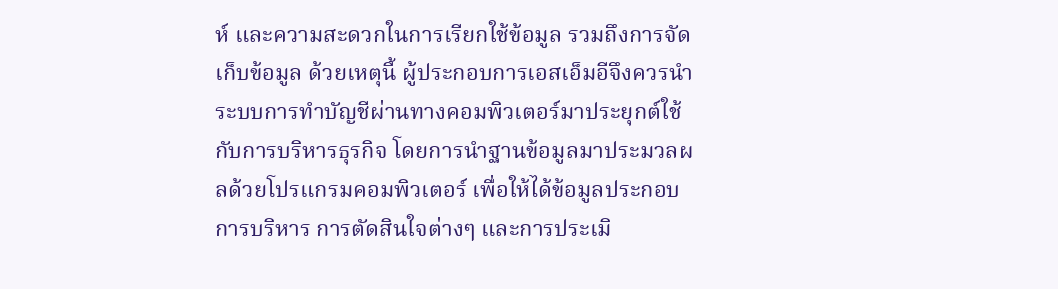ห์ และความสะดวกในการเรียกใช้ข้อมูล รวมถึงการจัดเก็บข้อมูล ด้วยเหตุนี้ ผู้ประกอบการเอสเอ็มอีจึงควรนำระบบการทำบัญชีผ่านทางคอมพิวเตอร์มาประยุกต์ใช้กับการบริหารธุรกิจ โดยการนำฐานข้อมูลมาประมวลผลด้วยโปรแกรมคอมพิวเตอร์ เพื่อให้ได้ข้อมูลประกอบการบริหาร การตัดสินใจต่างๆ และการประเมิ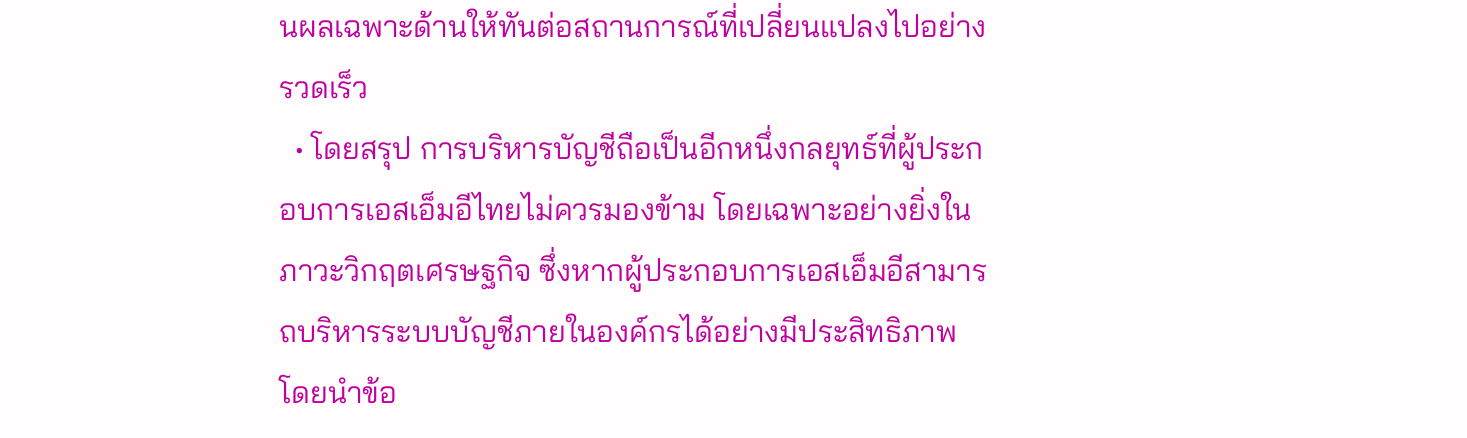นผลเฉพาะด้านให้ทันต่อสถานการณ์ที่เปลี่ยนแปลงไปอย่างรวดเร็ว
  • โดยสรุป การบริหารบัญชีถือเป็นอีกหนึ่งกลยุทธ์ที่ผู้ประกอบการเอสเอ็มอีไทยไม่ควรมองข้าม โดยเฉพาะอย่างยิ่งในภาวะวิกฤตเศรษฐกิจ ซึ่งหากผู้ประกอบการเอสเอ็มอีสามารถบริหารระบบบัญชีภายในองค์กรได้อย่างมีประสิทธิภาพ โดยนำข้อ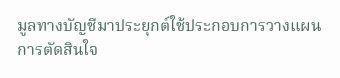มูลทางบัญชีมาประยุกต์ใช้ประกอบการวางแผน การตัดสินใจ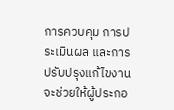การควบคุม การประเมินผล และการปรับปรุงแก้ไขงาน จะช่วยให้ผู้ประกอ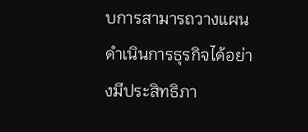บการสามารถวางแผน ดำเนินการธุรกิจได้อย่างมีประสิทธิภา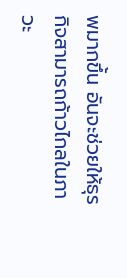พมากขึ้น อันจะช่วยให้ธุรกิจสามารถก้าวไกลในภาวะ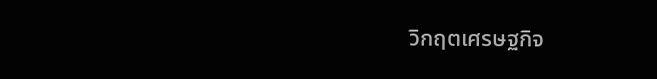วิกฤตเศรษฐกิจ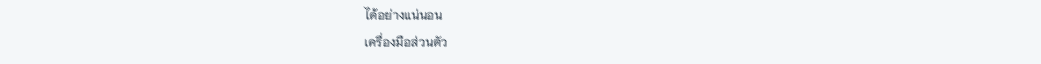ได้อย่างแน่นอน
เครื่องมือส่วนตัว